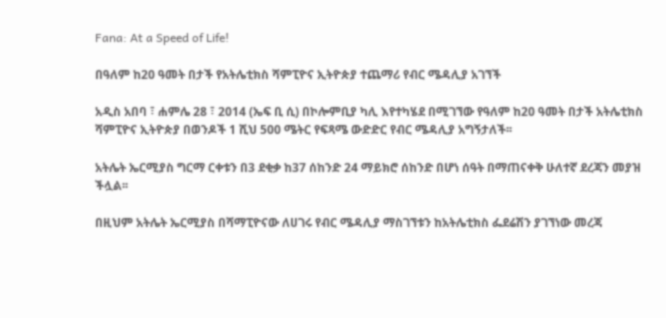Fana: At a Speed of Life!

በዓለም ከ20 ዓመት በታች የአትሌቲክስ ሻምፒዮና ኢትዮጵያ ተጨማሪ የብር ሜዳሊያ አገኘች

አዲስ አበባ ፣ ሐምሌ 28 ፣ 2014 (ኤፍ ቢ ሲ) በኮሎምቢያ ካሊ እየተካሄደ በሚገኘው የዓለም ከ20 ዓመት በታች አትሌቲክስ ሻምፒዮና ኢትዮጵያ በወንዶች 1 ሺህ 500 ሜትር የፍጻሜ ውድድር የብር ሜዳሊያ አግኝታለች፡፡

አትሌት ኤርሚያስ ግርማ ርቀቱን በ3 ደቂቃ ከ37 ሰከንድ 24 ማይክሮ ሰከንድ በሆነ ሰዓት በማጠናቀቅ ሁለተኛ ደረጃን መያዝ ችሏል፡፡

በዚህም አትሌት ኤርሚያስ በሻማፒዮናው ለሀገሩ የብር ሜዳሊያ ማስገኘቱን ከአትሌቲክስ ፌደሬሽን ያገኘነው መረጃ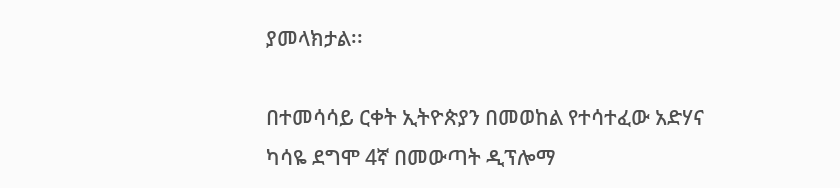ያመላክታል፡፡

በተመሳሳይ ርቀት ኢትዮጵያን በመወከል የተሳተፈው አድሃና ካሳዬ ደግሞ 4ኛ በመውጣት ዲፕሎማ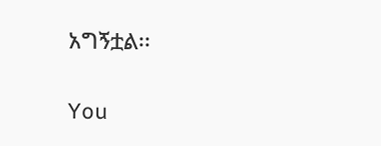አግኝቷል፡፡

You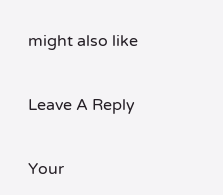might also like

Leave A Reply

Your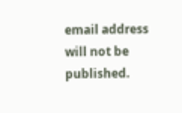email address will not be published.